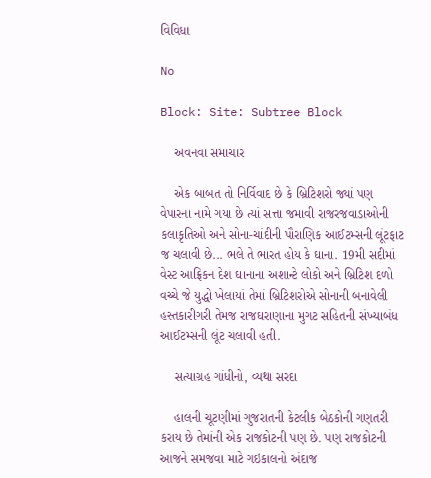વિવિધા

No

Block: Site: Subtree Block

    અવનવા સમાચાર

    એક બાબત તો નિર્વિવાદ છે કે બ્રિટિશરો જ્યાં પણ વેપારના નામે ગયા છે ત્યાં સત્તા જમાવી રાજરજવાડાઓની કલાકૃતિઓ અને સોના-ચાંદીની પૌરાણિક આઈટમ્સની લૂંટફાટ જ ચલાવી છે... ભલે તે ભારત હોય કે ઘાના. 19મી સદીમાં વેસ્ટ આફ્રિકન દેશ ઘાનાના અશાન્ટે લોકો અને બ્રિટિશ દળો વચ્ચે જે યુદ્ધો ખેલાયાં તેમાં બ્રિટિશરોએ સોનાની બનાવેલી હસ્તકારીગરી તેમજ રાજઘરાણાના મુગટ સહિતની સંખ્યાબંધ આઈટમ્સની લૂંટ ચલાવી હતી.

    સત્યાગ્રહ ગાંધીનો, વ્યથા સરદા

    હાલની ચૂટણીમાં ગુજરાતની કેટલીક બેઠકોની ગણતરી કરાય છે તેમાંની એક રાજકોટની પણ છે. પણ રાજકોટની આજને સમજવા માટે ગઇકાલનો અંદાજ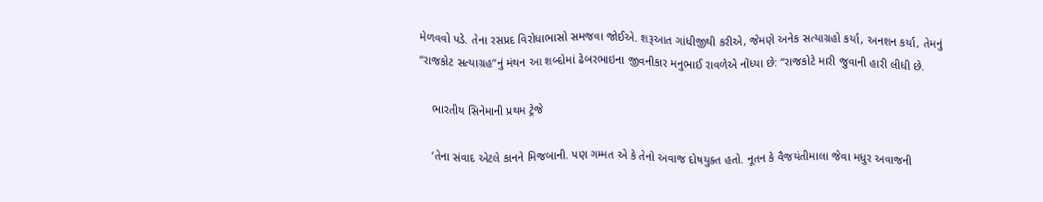મેળવવો પડે. તેના રસપ્રદ વિરોધાભાસો સમજવા જોઈએ. શરૂઆત ગાંધીજીથી કરીએ, જેમણે અનેક સત્યાગ્રહો કર્યા, અનશન કર્યા, તેમનું “રાજકોટ સત્યાગ્રહ”નું મંથન આ શબ્દોમાં ઢેબરભાઇના જીવનીકાર મનુભાઈ રાવળેએ નોંધ્યા છે: “રાજકોટે મારી જુવાની હારી લીધી છે.

    ભારતીય સિનેમાની પ્રથમ ટ્રેજે

    ‘તેના સંવાદ એટલે કાનને મિજબાની. પણ ગમ્મત એ કે તેનો અવાજ દોષયુક્ત હતો. નૂતન કે વૈજયંતીમાલા જેવા મધુર અવાજની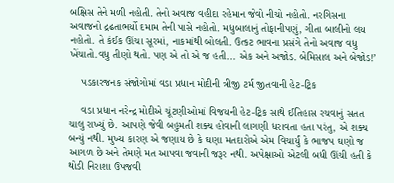બક્ષિસ તેને મળી નહોતી. તેનો અવાજ વહીદા રહેમાન જેવો નીચો નહોતો. નરગિસના અવાજનો દ્રઢતાભર્યો દમામ તેની પાસે નહોતો. મધુબાલાનું તોફાનીપણું, ગીતા બાલીનો લય નહોતો. તે કંઈક ઊંચા સૂરમાં, નાકમાંથી બોલતી. ઉત્કટ ભાવના પ્રસંગે તેનો અવાજ વધુ ખેંચાતો.વધુ તીણો થતો. પણ એ તો એ જ હતી... એક અને અજોડ. બેમિસાલ અને બેજોડ!’

    પડકારજનક સંજોગોમાં વડા પ્રધાન મોદીની ત્રીજી ટર્મ જીતવાની હેટ-ટ્રિક

    વડા પ્રધાન નરેન્દ્ર મોદીએ ચૂંટણીઓમાં વિજયની હેટ-ટ્રિક સાથે ઈતિહાસ રચવાનું સતત ચાલુ રાખ્યું છે. આપણે જેવી બહુમતી શક્ય હોવાની લાગણી ધરાવતા હતા પરંતુ, એ શક્ય બન્યું નથી. મુખ્ય કારણ એ જણાય છે કે ઘણા મતદારોએ એમ વિચાર્યું કે ભાજપ ઘણો જ આગળ છે અને તેમણે મત આપવા જવાની જરૂર નથી. અપેક્ષાઓ એટલી બધી ઊંચી હતી કે થોડી નિરાશા ઉપજવી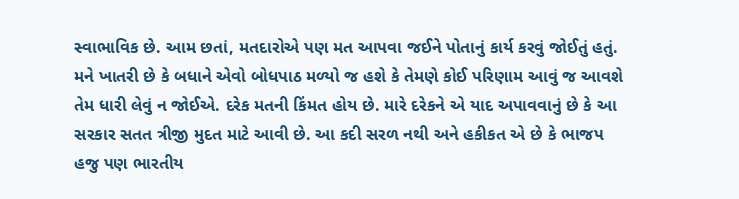સ્વાભાવિક છે. આમ છતાં, મતદારોએ પણ મત આપવા જઈને પોતાનું કાર્ય કરવું જોઈતું હતું. મને ખાતરી છે કે બધાને એવો બોધપાઠ મળ્યો જ હશે કે તેમણે કોઈ પરિણામ આવું જ આવશે તેમ ધારી લેવું ન જોઈએ. દરેક મતની કિંમત હોય છે. મારે દરેકને એ યાદ અપાવવાનું છે કે આ સરકાર સતત ત્રીજી મુદત માટે આવી છે. આ કદી સરળ નથી અને હકીકત એ છે કે ભાજપ હજુ પણ ભારતીય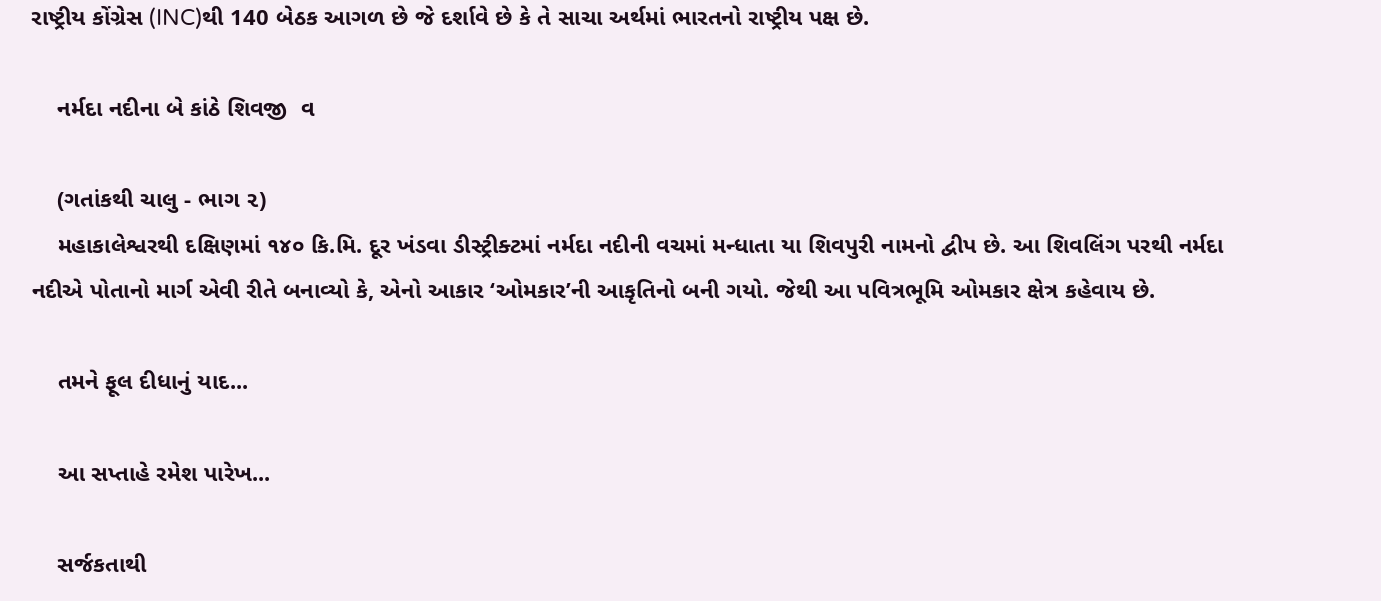રાષ્ટ્રીય કોંગ્રેસ (INC)થી 140 બેઠક આગળ છે જે દર્શાવે છે કે તે સાચા અર્થમાં ભારતનો રાષ્ટ્રીય પક્ષ છે.

    નર્મદા નદીના બે કાંઠે શિવજી  વ

    (ગતાંકથી ચાલુ - ભાગ ૨)
    મહાકાલેશ્વરથી દક્ષિણમાં ૧૪૦ કિ.મિ. દૂર ખંડવા ડીસ્ટ્રીક્ટમાં નર્મદા નદીની વચમાં મન્ધાતા યા શિવપુરી નામનો દ્વીપ છે. આ શિવલિંગ પરથી નર્મદા નદીએ પોતાનો માર્ગ એવી રીતે બનાવ્યો કે, એનો આકાર ‘ઓમકાર’ની આકૃતિનો બની ગયો. જેથી આ પવિત્રભૂમિ ઓમકાર ક્ષેત્ર કહેવાય છે.

    તમને ફૂલ દીધાનું યાદ...

    આ સપ્તાહે રમેશ પારેખ...

    સર્જકતાથી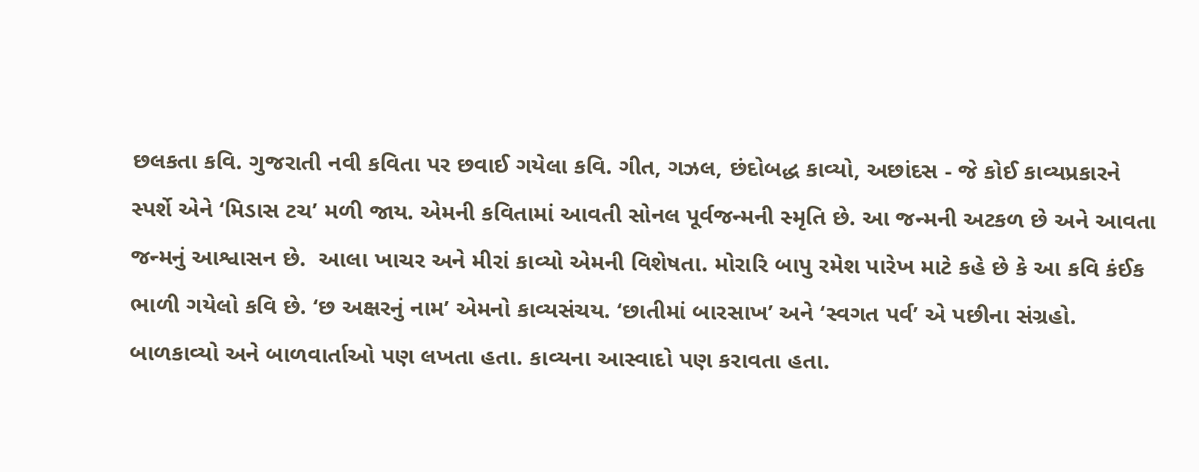છલકતા કવિ. ગુજરાતી નવી કવિતા પર છવાઈ ગયેલા કવિ. ગીત, ગઝલ, છંદોબદ્ધ કાવ્યો, અછાંદસ - જે કોઈ કાવ્યપ્રકારને સ્પર્શે એને ‘મિડાસ ટચ’ મળી જાય. એમની કવિતામાં આવતી સોનલ પૂર્વજન્મની સ્મૃતિ છે. આ જન્મની અટકળ છે અને આવતા જન્મનું આશ્વાસન છે.  આલા ખાચર અને મીરાં કાવ્યો એમની વિશેષતા. મોરારિ બાપુ રમેશ પારેખ માટે કહે છે કે આ કવિ કંઈક ભાળી ગયેલો કવિ છે. ‘છ અક્ષરનું નામ’ એમનો કાવ્યસંચય. ‘છાતીમાં બારસાખ’ અને ‘સ્વગત પર્વ’ એ પછીના સંગ્રહો. બાળકાવ્યો અને બાળવાર્તાઓ પણ લખતા હતા. કાવ્યના આસ્વાદો પણ કરાવતા હતા.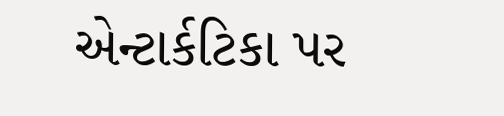એન્ટાર્કટિકા પર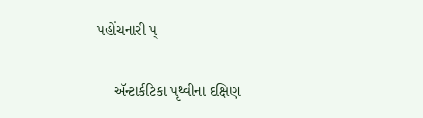પહોંચનારી પ્

    ઍન્ટાર્કટિકા પૃથ્વીના દક્ષિણ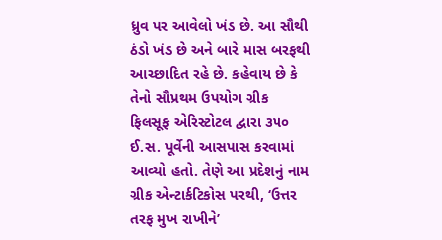ધ્રુવ પર આવેલો ખંડ છે. આ સૌથી ઠંડો ખંડ છે અને બારે માસ બરફથી આચ્છાદિત રહે છે. કહેવાય છે કે તેનો સૌપ્રથમ ઉપયોગ ગ્રીક ફિલસૂફ એરિસ્ટોટલ દ્વારા ૩૫૦ ઈ.સ. પૂર્વેની આસપાસ કરવામાં આવ્યો હતો. તેણે આ પ્રદેશનું નામ ગ્રીક એન્ટાર્કટિકોસ પરથી, ‘ઉત્તર તરફ મુખ રાખીને’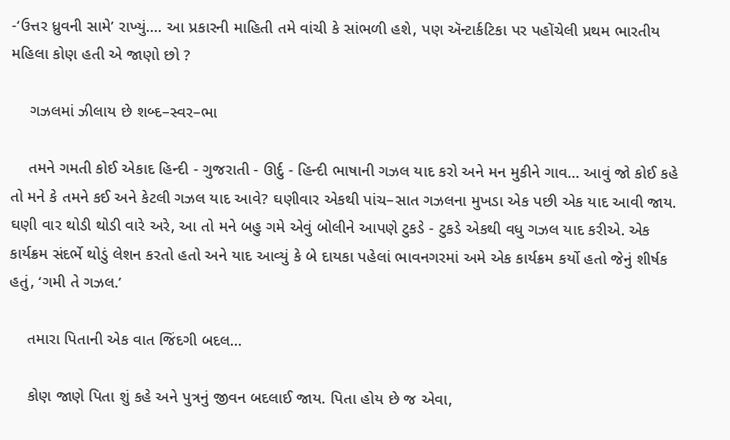-‘ઉત્તર ધ્રુવની સામે’ રાખ્યું.... આ પ્રકારની માહિતી તમે વાંચી કે સાંભળી હશે, પણ ઍન્ટાર્કટિકા પર પહોંચેલી પ્રથમ ભારતીય મહિલા કોણ હતી એ જાણો છો ?

    ગઝલમાં ઝીલાય છે શબ્દ–સ્વર–ભા

    તમને ગમતી કોઈ એકાદ હિન્દી - ગુજરાતી - ઊર્દુ - હિન્દી ભાષાની ગઝલ યાદ કરો અને મન મુકીને ગાવ... આવું જો કોઈ કહે તો મને કે તમને કઈ અને કેટલી ગઝલ યાદ આવે? ઘણીવાર એકથી પાંચ–સાત ગઝલના મુખડા એક પછી એક યાદ આવી જાય. ઘણી વાર થોડી થોડી વારે અરે, આ તો મને બહુ ગમે એવું બોલીને આપણે ટુકડે - ટુકડે એકથી વધુ ગઝલ યાદ કરીએ. એક કાર્યક્રમ સંદર્ભે થોડું લેશન કરતો હતો અને યાદ આવ્યું કે બે દાયકા પહેલાં ભાવનગરમાં અમે એક કાર્યક્રમ કર્યો હતો જેનું શીર્ષક હતું, ‘ગમી તે ગઝલ.’

    તમારા પિતાની એક વાત જિંદગી બદલ...

    કોણ જાણે પિતા શું કહે અને પુત્રનું જીવન બદલાઈ જાય. પિતા હોય છે જ એવા,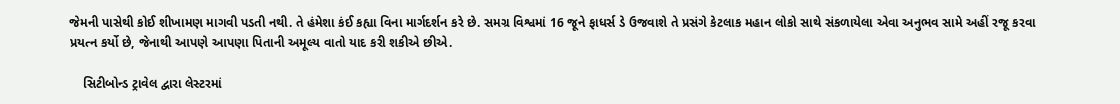જેમની પાસેથી કોઈ શીખામણ માગવી પડતી નથી. તે હંમેશા કંઈ કહ્યા વિના માર્ગદર્શન કરે છે. સમગ્ર વિશ્વમાં 16 જૂને ફાધર્સ ડે ઉજવાશે તે પ્રસંગે કેટલાક મહાન લોકો સાથે સંકળાયેલા એવા અનુભવ સામે અહીં રજૂ કરવા પ્રયત્ન કર્યો છે, જેનાથી આપણે આપણા પિતાની અમૂલ્ય વાતો યાદ કરી શકીએ છીએ.

    સિટીબોન્ડ ટ્રાવેલ દ્વારા લેસ્ટરમાં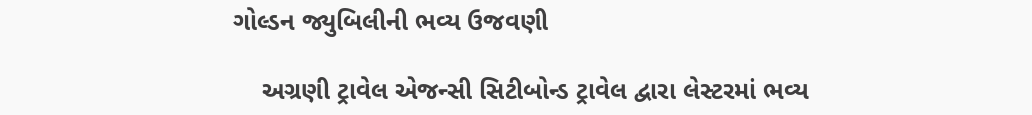ગોલ્ડન જ્યુબિલીની ભવ્ય ઉજવણી

    અગ્રણી ટ્રાવેલ એજન્સી સિટીબોન્ડ ટ્રાવેલ દ્વારા લેસ્ટરમાં ભવ્ય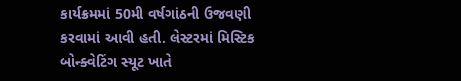કાર્યક્રમમાં 50મી વર્ષગાંઠની ઉજવણી કરવામાં આવી હતી. લેસ્ટરમાં મિસ્ટિક બોન્ક્વેટિંગ સ્યૂટ ખાતે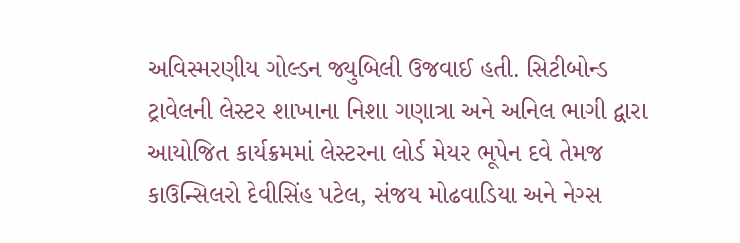અવિસ્મરણીય ગોલ્ડન જ્યુબિલી ઉજવાઈ હતી. સિટીબોન્ડ ટ્રાવેલની લેસ્ટર શાખાના નિશા ગણાત્રા અને અનિલ ભાગી દ્વારા આયોજિત કાર્યક્રમમાં લેસ્ટરના લોર્ડ મેયર ભૂપેન દવે તેમજ કાઉન્સિલરો દેવીસિંહ પટેલ, સંજય મોઢવાડિયા અને નેગ્સ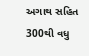અગાથ સહિત 300થી વધુ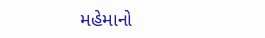મહેમાનો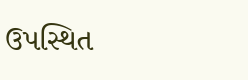ઉપસ્થિત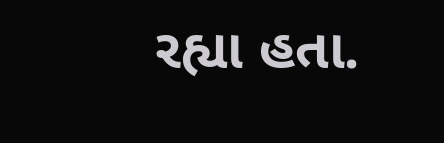રહ્યા હતા.